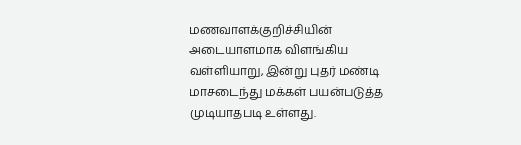மணவாளக்குறிச்சியின் அடையாளமாக விளங்கிய வள்ளியாறு, இன்று புதர் மண்டி மாசடைந்து மக்கள் பயன்படுத்த முடியாதபடி உள்ளது.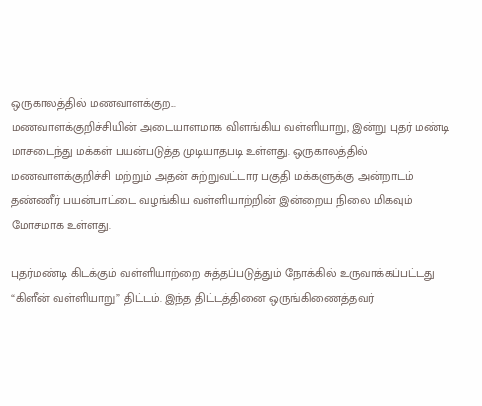ஒருகாலத்தில் மணவாளக்குற...
மணவாளக்குறிச்சியின் அடையாளமாக விளங்கிய வள்ளியாறு, இன்று புதர் மண்டி மாசடைந்து மக்கள் பயன்படுத்த முடியாதபடி உள்ளது. ஒருகாலத்தில் மணவாளக்குறிச்சி மற்றும் அதன் சுற்றுவட்டார பகுதி மக்களுக்கு அன்றாடம் தண்ணீர் பயன்பாட்டை வழங்கிய வள்ளியாற்றின் இன்றைய நிலை மிகவும் மோசமாக உள்ளது.

புதர்மண்டி கிடக்கும் வள்ளியாற்றை சுத்தப்படுத்தும் நோக்கில் உருவாக்கப்பட்டது “கிளீன் வள்ளியாறு” திட்டம். இந்த திட்டத்தினை ஒருங்கிணைத்தவர்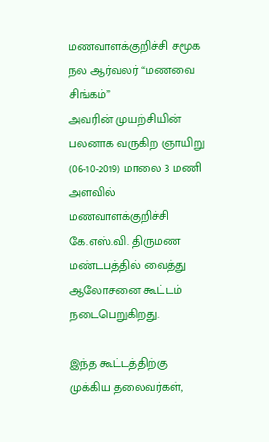மணவாளக்குறிச்சி சமூக நல ஆர்வலர் “மணவை சிங்கம்”
அவரின் முயற்சியின் பலனாக வருகிற ஞாயிறு (06-10-2019) மாலை 3 மணி அளவில் மணவாளக்குறிச்சி கே.எஸ்.வி. திருமண மண்டபத்தில் வைத்து ஆலோசனை கூட்டம் நடைபெறுகிறது.

இந்த கூட்டத்திற்கு முக்கிய தலைவர்கள்,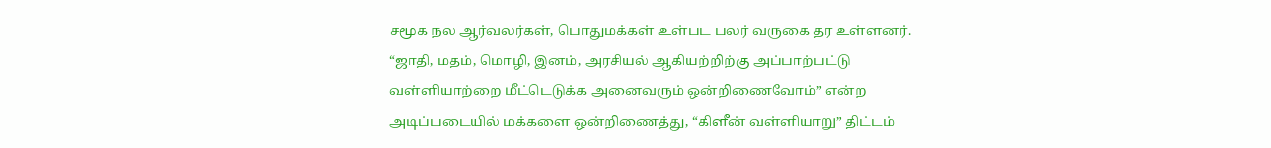சமூக நல ஆர்வலர்கள், பொதுமக்கள் உள்பட பலர் வருகை தர உள்ளனர். “ஜாதி, மதம், மொழி, இனம், அரசியல் ஆகியற்றிற்கு அப்பாற்பட்டு வள்ளியாற்றை மீட்டெடுக்க அனைவரும் ஒன்றிணைவோம்” என்ற அடிப்படையில் மக்களை ஒன்றிணைத்து, “கிளீன் வள்ளியாறு” திட்டம்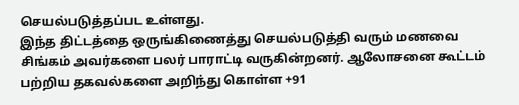செயல்படுத்தப்பட உள்ளது.
இந்த திட்டத்தை ஒருங்கிணைத்து செயல்படுத்தி வரும் மணவை சிங்கம் அவர்களை பலர் பாராட்டி வருகின்றனர். ஆலோசனை கூட்டம் பற்றிய தகவல்களை அறிந்து கொள்ள +91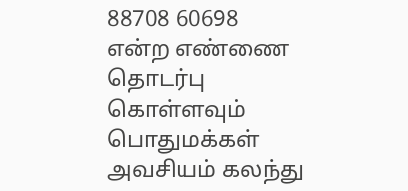88708 60698 என்ற எண்ணை தொடர்பு கொள்ளவும்
பொதுமக்கள் அவசியம் கலந்து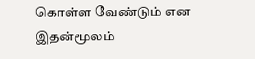கொள்ள வேண்டும் என இதன்மூலம்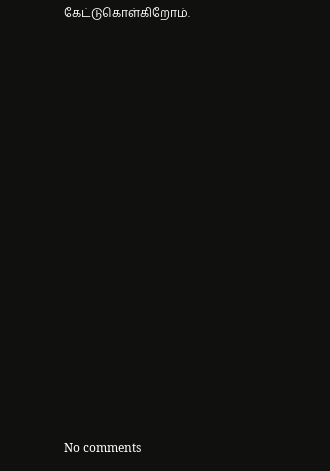கேட்டுகொள்கிறோம்.
















No comments